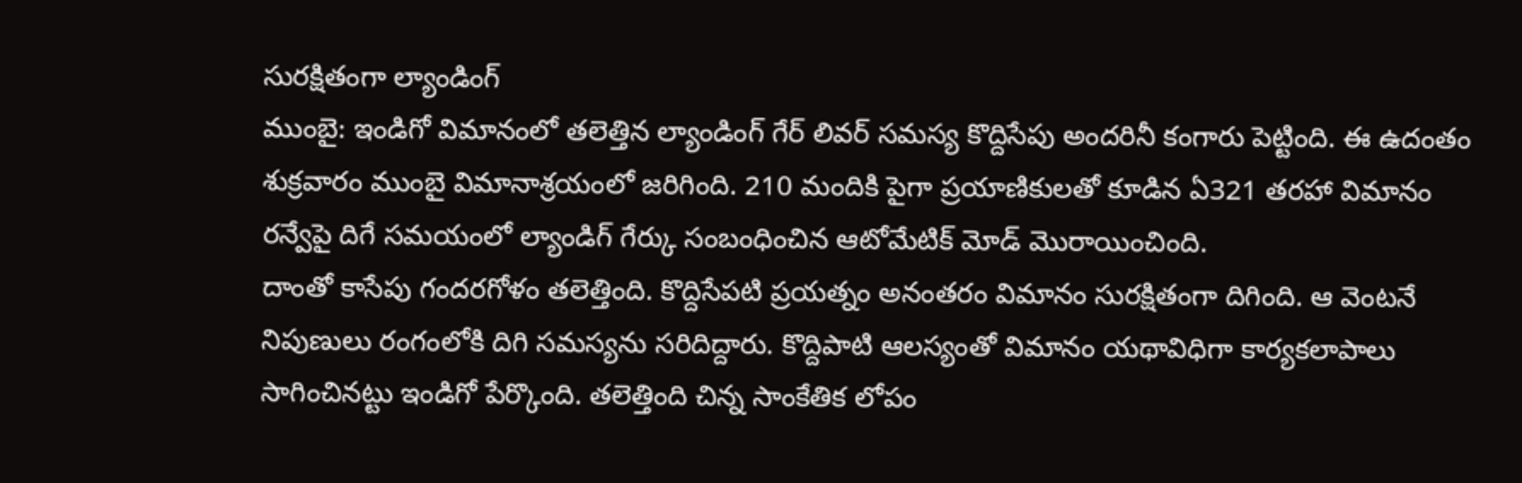సురక్షితంగా ల్యాండింగ్
ముంబై: ఇండిగో విమానంలో తలెత్తిన ల్యాండింగ్ గేర్ లివర్ సమస్య కొద్దిసేపు అందరినీ కంగారు పెట్టింది. ఈ ఉదంతం శుక్రవారం ముంబై విమానాశ్రయంలో జరిగింది. 210 మందికి పైగా ప్రయాణికులతో కూడిన ఏ321 తరహా విమానం రన్వేపై దిగే సమయంలో ల్యాండిగ్ గేర్కు సంబంధించిన ఆటోమేటిక్ మోడ్ మొరాయించింది.
దాంతో కాసేపు గందరగోళం తలెత్తింది. కొద్దిసేపటి ప్రయత్నం అనంతరం విమానం సురక్షితంగా దిగింది. ఆ వెంటనే నిపుణులు రంగంలోకి దిగి సమస్యను సరిదిద్దారు. కొద్దిపాటి ఆలస్యంతో విమానం యథావిధిగా కార్యకలాపాలు సాగించినట్టు ఇండిగో పేర్కొంది. తలెత్తింది చిన్న సాంకేతిక లోపం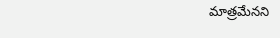మాత్రమేనని